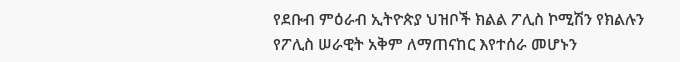የደቡብ ምዕራብ ኢትዮጵያ ህዝቦች ክልል ፖሊስ ኮሚሽን የክልሉን የፖሊስ ሠራዊት አቅም ለማጠናከር እየተሰራ መሆኑን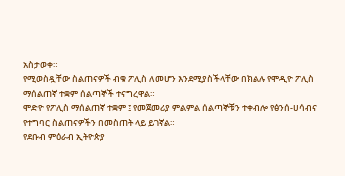አስታወቀ።
የሚወስዷቸው ስልጠናዎች ብቁ ፖሊስ ለመሆን እንደሚያስችላቸው በክልሉ የሞዲዮ ፖሊስ ማሰልጠኛ ተቋም ሰልጣኞች ተናግረዋል።
ሞድዮ የፖሊስ ማሰልጠኛ ተቋም ፤ የመጀመሪያ ምልምል ሰልጣኞቹን ተቀብሎ የፅንሰ-ሀሳብና የተግባር ስልጠናዎችን በመስጠት ላይ ይገኛል።
የደቡብ ምዕራብ ኢትዮጵያ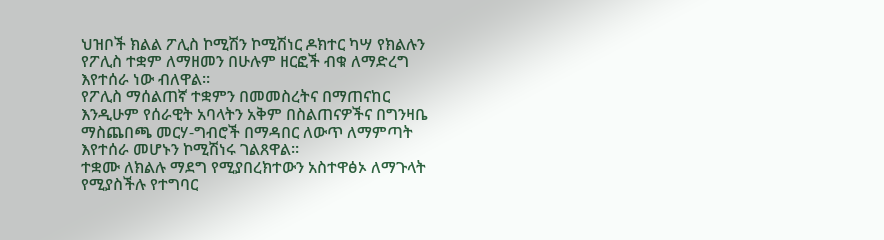ህዝቦች ክልል ፖሊስ ኮሚሽን ኮሚሽነር ዶክተር ካሣ የክልሉን የፖሊስ ተቋም ለማዘመን በሁሉም ዘርፎች ብቁ ለማድረግ እየተሰራ ነው ብለዋል።
የፖሊስ ማሰልጠኛ ተቋምን በመመስረትና በማጠናከር እንዲሁም የሰራዊት አባላትን አቅም በስልጠናዎችና በግንዛቤ ማስጨበጫ መርሃ-ግብሮች በማዳበር ለውጥ ለማምጣት እየተሰራ መሆኑን ኮሚሽነሩ ገልጸዋል።
ተቋሙ ለክልሉ ማደግ የሚያበረክተውን አስተዋፅኦ ለማጉላት የሚያስችሉ የተግባር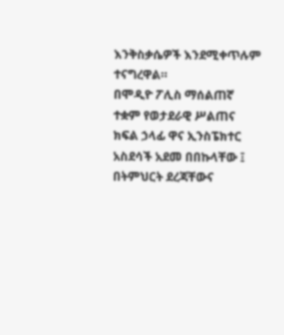እንቅስቃሴዎች እንደሚቀጥሉም ተናግረዋል።
በሞዲዮ ፖሊስ ማሰልጠኛ ተቋም የወታደራዊ ሥልጠና ክፍል ኃላፊ ዋና ኢንስፔክተር አስደሳች አደመ በበኩላቸው ፤ በትምህርት ደረጃቸውና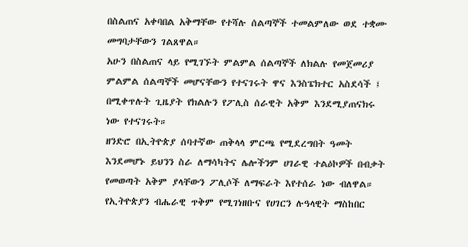በስልጠና አቀባበል አቅማቸው የተሻሉ ሰልጣኞች ተመልምለው ወደ ተቋሙ መግባታቸውን ገልጸዋል።
አሁን በስልጠና ላይ የሚገኙት ምልምል ሰልጣኞች ለክልሉ የመጀመሪያ ምልምል ሰልጣኞች መሆናቸውን የተናገሩት ዋና እንስፔክተር አስደሳች ፤ በሚቀጥሉት ጊዜያት የክልሉን የፖሊስ ሰራዊት አቅም እንደሚያጠናክሩ ነው የተናገሩት።
ዘንድሮ በኢትዮጵያ ሰባተኛው ጠቅላላ ምርጫ የሚደረግበት ዓመት እንደመሆኑ ይህንን ስራ ለማሳካትና ሌሎችንም ሀገራዊ ተልዕኮዎች በብቃት የመወጣት አቅም ያላቸውን ፖሊሶች ለማፍራት እየተሰራ ነው ብለዋል።
የኢትዮጵያን ብሔራዊ ጥቅም የሚገነዘቡና የሀገርን ሉዓላዊት ማስከበር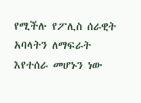የሚችሉ የፖሊስ ሰራዊት አባላትን ለማፍራት እየተሰራ መሆኑን ነው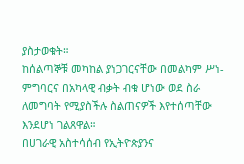ያስታወቁት።
ከሰልጣኞቹ መካከል ያነጋገርናቸው በመልካም ሥነ-ምግባርና በአካላዊ ብቃት ብቁ ሆነው ወደ ስራ ለመግባት የሚያስችሉ ስልጠናዎች እየተሰጣቸው እንደሆነ ገልጸዋል።
በሀገራዊ አስተሳሰብ የኢትዮጵያንና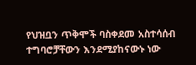የህዝቧን ጥቅሞች ባስቀደመ አስተሳሰብ ተግባሮቻቸውን እንደሚያከናውኑ ነው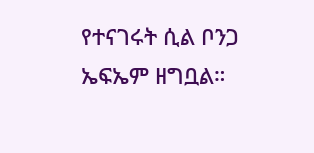የተናገሩት ሲል ቦንጋ ኤፍኤም ዘግቧል።